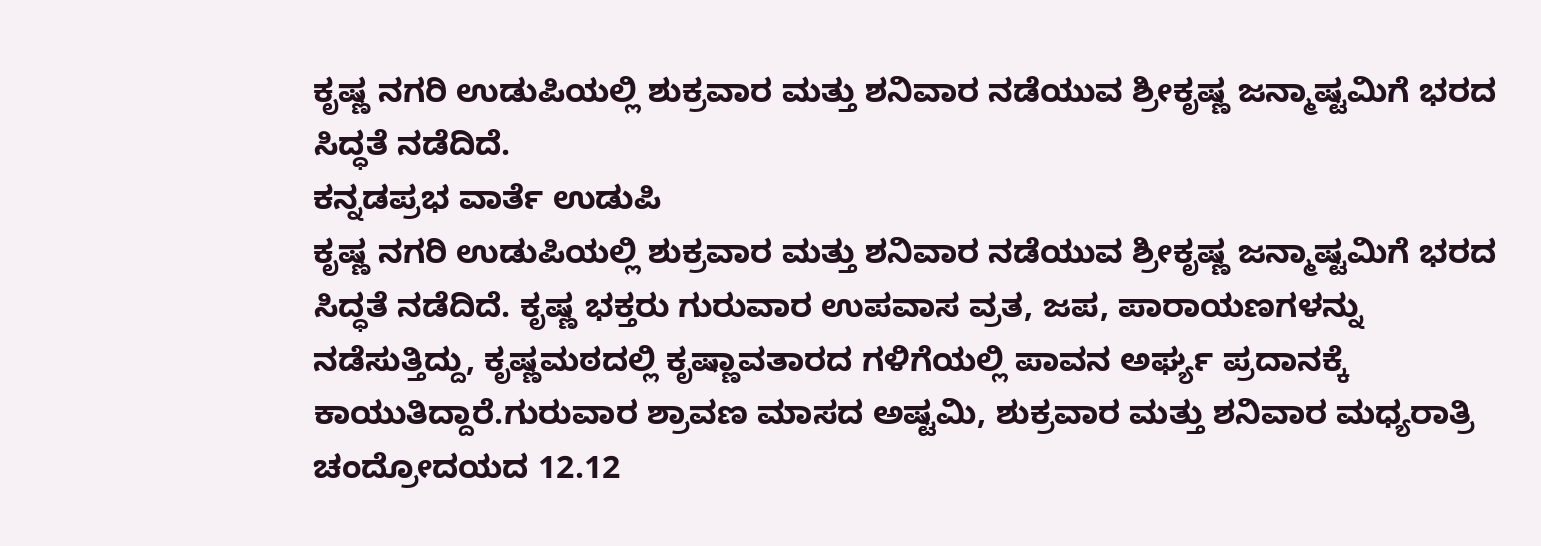ಕೃಷ್ಣ ನಗರಿ ಉಡುಪಿಯಲ್ಲಿ ಶುಕ್ರವಾರ ಮತ್ತು ಶನಿವಾರ ನಡೆಯುವ ಶ್ರೀಕೃಷ್ಣ ಜನ್ಮಾಷ್ಟಮಿಗೆ ಭರದ ಸಿದ್ಧತೆ ನಡೆದಿದೆ.
ಕನ್ನಡಪ್ರಭ ವಾರ್ತೆ ಉಡುಪಿ
ಕೃಷ್ಣ ನಗರಿ ಉಡುಪಿಯಲ್ಲಿ ಶುಕ್ರವಾರ ಮತ್ತು ಶನಿವಾರ ನಡೆಯುವ ಶ್ರೀಕೃಷ್ಣ ಜನ್ಮಾಷ್ಟಮಿಗೆ ಭರದ ಸಿದ್ಧತೆ ನಡೆದಿದೆ. ಕೃಷ್ಣ ಭಕ್ತರು ಗುರುವಾರ ಉಪವಾಸ ವ್ರತ, ಜಪ, ಪಾರಾಯಣಗಳನ್ನು ನಡೆಸುತ್ತಿದ್ದು, ಕೃಷ್ಣಮಠದಲ್ಲಿ ಕೃಷ್ಣಾವತಾರದ ಗಳಿಗೆಯಲ್ಲಿ ಪಾವನ ಅರ್ಘ್ಯ ಪ್ರದಾನಕ್ಕೆ ಕಾಯುತಿದ್ದಾರೆ.ಗುರುವಾರ ಶ್ರಾವಣ ಮಾಸದ ಅಷ್ಟಮಿ, ಶುಕ್ರವಾರ ಮತ್ತು ಶನಿವಾರ ಮಧ್ಯರಾತ್ರಿ ಚಂದ್ರೋದಯದ 12.12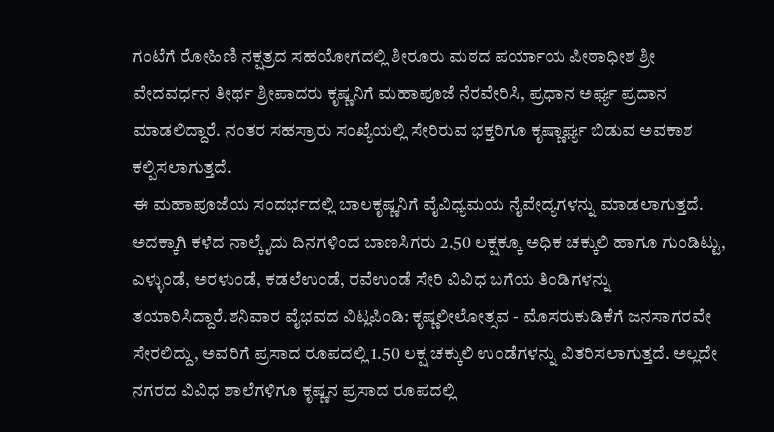ಗಂಟೆಗೆ ರೋಹಿಣಿ ನಕ್ಷತ್ರದ ಸಹಯೋಗದಲ್ಲಿ ಶೀರೂರು ಮಠದ ಪರ್ಯಾಯ ಪೀಠಾಧೀಶ ಶ್ರೀ ವೇದವರ್ಧನ ತೀರ್ಥ ಶ್ರೀಪಾದರು ಕೃಷ್ಣನಿಗೆ ಮಹಾಪೂಜೆ ನೆರವೇರಿಸಿ, ಪ್ರಧಾನ ಅರ್ಘ್ಯ ಪ್ರದಾನ ಮಾಡಲಿದ್ದಾರೆ. ನಂತರ ಸಹಸ್ರಾರು ಸಂಖ್ಯೆಯಲ್ಲಿ ಸೇರಿರುವ ಭಕ್ತರಿಗೂ ಕೃಷ್ಣಾರ್ಘ್ಯ ಬಿಡುವ ಅವಕಾಶ ಕಲ್ಪಿಸಲಾಗುತ್ತದೆ.
ಈ ಮಹಾಪೂಜೆಯ ಸಂದರ್ಭದಲ್ಲಿ ಬಾಲಕೃಷ್ಣನಿಗೆ ವೈವಿಧ್ಯಮಯ ನೈವೇದ್ಯಗಳನ್ನು ಮಾಡಲಾಗುತ್ತದೆ. ಅದಕ್ಕಾಗಿ ಕಳೆದ ನಾಲ್ಕೈದು ದಿನಗಳಿಂದ ಬಾಣಸಿಗರು 2.50 ಲಕ್ಷಕ್ಕೂ ಅಧಿಕ ಚಕ್ಕುಲಿ ಹಾಗೂ ಗುಂಡಿಟ್ಟು, ಎಳ್ಳುಂಡೆ, ಅರಳುಂಡೆ, ಕಡಲೆಉಂಡೆ, ರವೆಉಂಡೆ ಸೇರಿ ವಿವಿಧ ಬಗೆಯ ತಿಂಡಿಗಳನ್ನು ತಯಾರಿಸಿದ್ದಾರೆ.ಶನಿವಾರ ವೈಭವದ ವಿಟ್ಲಪಿಂಡಿ: ಕೃಷ್ಣಲೀಲೋತ್ಸವ - ಮೊಸರುಕುಡಿಕೆಗೆ ಜನಸಾಗರವೇ ಸೇರಲಿದ್ದು, ಅವರಿಗೆ ಪ್ರಸಾದ ರೂಪದಲ್ಲಿ 1.50 ಲಕ್ಷ ಚಕ್ಕುಲಿ ಉಂಡೆಗಳನ್ನು ವಿತರಿಸಲಾಗುತ್ತದೆ. ಅಲ್ಲದೇ ನಗರದ ವಿವಿಧ ಶಾಲೆಗಳಿಗೂ ಕೃಷ್ಣನ ಪ್ರಸಾದ ರೂಪದಲ್ಲಿ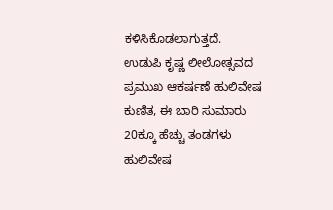ಕಳಿಸಿಕೊಡಲಾಗುತ್ತದೆ.
ಉಡುಪಿ ಕೃಷ್ಣ ಲೀಲೋತ್ಸವದ ಪ್ರಮುಖ ಆಕರ್ಷಣೆ ಹುಲಿವೇಷ ಕುಣಿತ, ಈ ಬಾರಿ ಸುಮಾರು 20ಕ್ಕೂ ಹೆಚ್ಚು ತಂಡಗಳು ಹುಲಿವೇಷ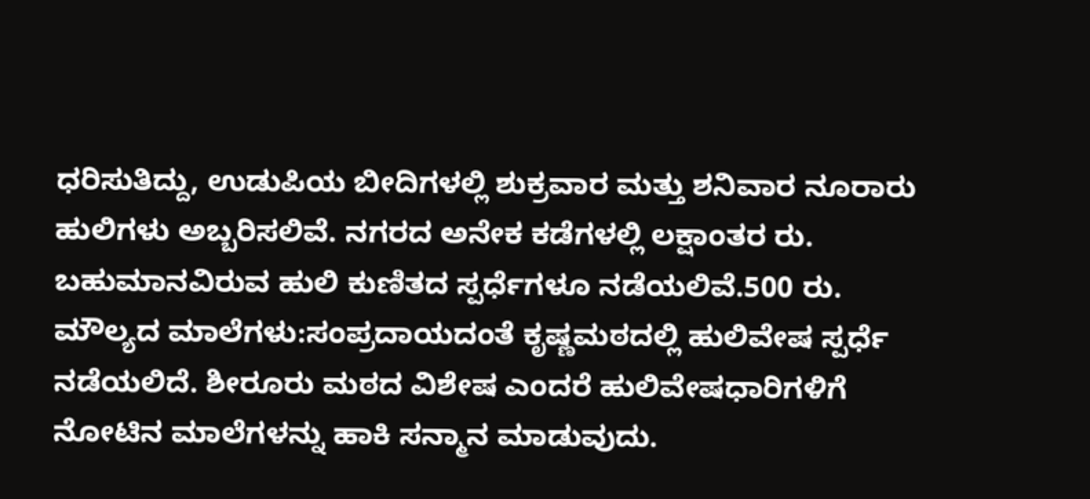ಧರಿಸುತಿದ್ದು, ಉಡುಪಿಯ ಬೀದಿಗಳಲ್ಲಿ ಶುಕ್ರವಾರ ಮತ್ತು ಶನಿವಾರ ನೂರಾರು ಹುಲಿಗಳು ಅಬ್ಬರಿಸಲಿವೆ. ನಗರದ ಅನೇಕ ಕಡೆಗಳಲ್ಲಿ ಲಕ್ಷಾಂತರ ರು. ಬಹುಮಾನವಿರುವ ಹುಲಿ ಕುಣಿತದ ಸ್ಪರ್ಧೆಗಳೂ ನಡೆಯಲಿವೆ.500 ರು. ಮೌಲ್ಯದ ಮಾಲೆಗಳು:ಸಂಪ್ರದಾಯದಂತೆ ಕೃಷ್ಣಮಠದಲ್ಲಿ ಹುಲಿವೇಷ ಸ್ಪರ್ಧೆ ನಡೆಯಲಿದೆ. ಶೀರೂರು ಮಠದ ವಿಶೇಷ ಎಂದರೆ ಹುಲಿವೇಷಧಾರಿಗಳಿಗೆ ನೋಟಿನ ಮಾಲೆಗಳನ್ನು ಹಾಕಿ ಸನ್ಮಾನ ಮಾಡುವುದು.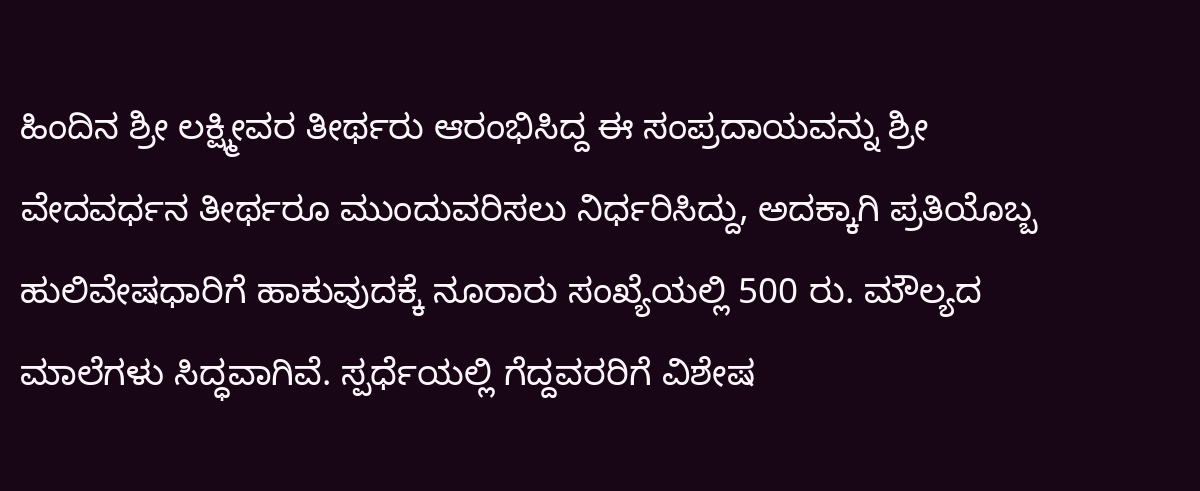ಹಿಂದಿನ ಶ್ರೀ ಲಕ್ಷ್ಮೀವರ ತೀರ್ಥರು ಆರಂಭಿಸಿದ್ದ ಈ ಸಂಪ್ರದಾಯವನ್ನು ಶ್ರೀ ವೇದವರ್ಧನ ತೀರ್ಥರೂ ಮುಂದುವರಿಸಲು ನಿರ್ಧರಿಸಿದ್ದು, ಅದಕ್ಕಾಗಿ ಪ್ರತಿಯೊಬ್ಬ ಹುಲಿವೇಷಧಾರಿಗೆ ಹಾಕುವುದಕ್ಕೆ ನೂರಾರು ಸಂಖ್ಯೆಯಲ್ಲಿ 500 ರು. ಮೌಲ್ಯದ ಮಾಲೆಗಳು ಸಿದ್ಧವಾಗಿವೆ. ಸ್ಪರ್ಧೆಯಲ್ಲಿ ಗೆದ್ದವರರಿಗೆ ವಿಶೇಷ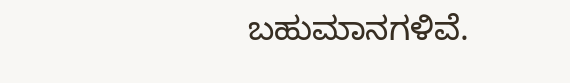ಬಹುಮಾನಗಳಿವೆ.